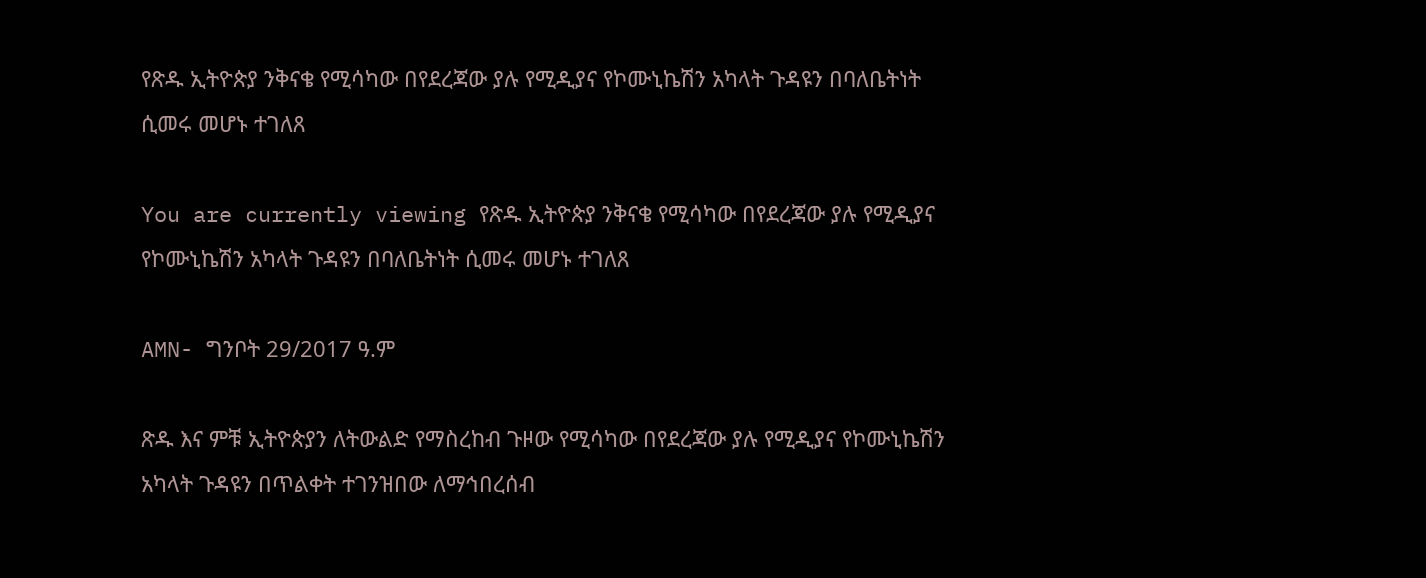የጽዱ ኢትዮጵያ ንቅናቄ የሚሳካው በየደረጃው ያሉ የሚዲያና የኮሙኒኬሽን አካላት ጉዳዩን በባለቤትነት ሲመሩ መሆኑ ተገለጸ

You are currently viewing የጽዱ ኢትዮጵያ ንቅናቄ የሚሳካው በየደረጃው ያሉ የሚዲያና የኮሙኒኬሽን አካላት ጉዳዩን በባለቤትነት ሲመሩ መሆኑ ተገለጸ

AMN- ግንቦት 29/2017 ዓ.ም

ጽዱ እና ምቹ ኢትዮጵያን ለትውልድ የማስረከብ ጉዞው የሚሳካው በየደረጃው ያሉ የሚዲያና የኮሙኒኬሽን አካላት ጉዳዩን በጥልቀት ተገንዝበው ለማኅበረሰብ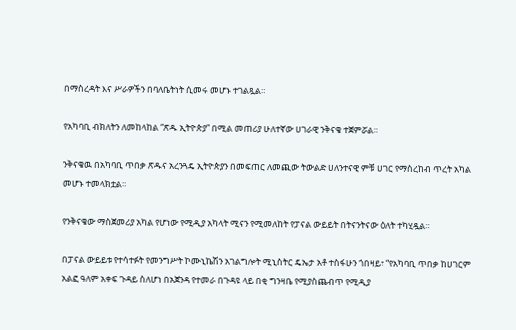በማስረዳት እና ሥራዎችን በባለቤትነት ሲመሩ መሆኑ ተገልጿል።

የአካባቢ ብክለትን ለመከላከል “ጽዱ ኢትዮጵያ” በሚል መጠሪያ ሁለተኛው ሀገራዊ ንቅናቄ ተጀምሯል።

ንቅናቄዉ በአካባቢ ጥበቃ ጽዱና አረንጓዴ ኢትዮጵያን በመፍጠር ለመጪው ትውልድ ሀለንተናዊ ምቹ ሀገር የማስረከብ ጥረት አካል መሆኑ ተመላክቷል።

የንቅናቄው ማስጀመሪያ አካል የሆነው የሚዲያ አካላት ሚናን የሚመለከት የፓናል ውይይት በትናንትናው ዕለት ተካሂዷል።

በፓናል ውይይቱ የተሳተፉት የመንግሥት ኮሙኒኬሽን አገልግሎት ሚኒስትር ዴኤታ አቶ ተስፋሁን ጎበዛይ፣ “የአካባቢ ጥበቃ ከሀገርም አልፎ ዓለም አቀፍ ጉዳይ ስለሆነ በአጀንዳ የተመራ በጉዳዩ ላይ በቂ ግንዛቤ የሚያስጨብጥ የሚዲያ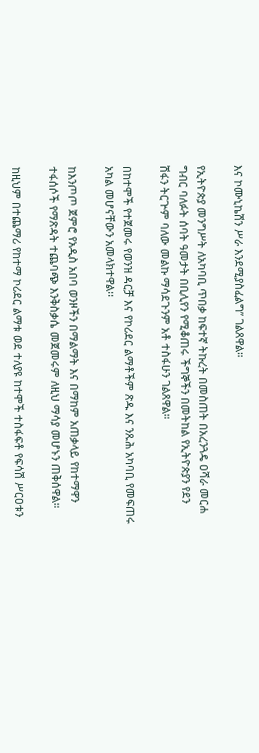እና ኮሙኒኬሽን ሥራ እንደሚያስፈልግ” ገልጸዋል።

የኢትዮጵያ መንግሥት ለአካባቢ ጥበቃ ከፍተኛ ትኩረት በመስጠት በአረንጓዴ ዐሻራ መርሐ ግብር ባለፉት ሰባት ዓመታት በቢሊየን የሚቆጠሩ ችግኞችን በመትከል የኢትዮጵያን የደን ሽፋን ትርጕም ባለው መልኩ ማሳደጉንም አቶ ተስፋሁን ገልጸዋል።

በከተሞች የተጀመሩ የወንዝ ዳርቻ እና የኮሪደር ልማቶችም ጽዱ እና ንጹሕ አካባቢ የመፍጠሩ አካል መሆናቸውን አመላክተዋል፡፡

ከእንጦጦ ጀምሮ የአዲስ አበባ ወንዞችን በማልማት እና በማከም አጠቃላይ የከተማዋን ተፋሰሶች የማጽዳት ተጨባጭ እንቅስቃሴ መጀመሩም ለዚህ ማሳያ መሆኑን ጠቅሰዋል።

ከዚህም በተጨማሪ የከተማ ኮሪደር ልማቱ ወደ ተለያዩ ከተሞች ተስፋፍቶ የፍሳሽ ሥርዐቱን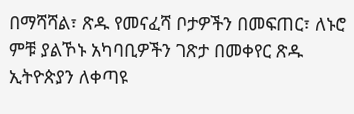በማሻሻል፣ ጽዱ የመናፈሻ ቦታዎችን በመፍጠር፣ ለኑሮ ምቹ ያልኾኑ አካባቢዎችን ገጽታ በመቀየር ጽዱ ኢትዮጵያን ለቀጣዩ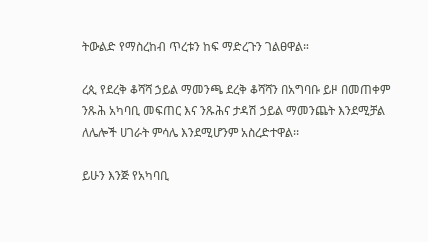ትውልድ የማስረከብ ጥረቱን ከፍ ማድረጉን ገልፀዋል።

ረጲ የደረቅ ቆሻሻ ኃይል ማመንጫ ደረቅ ቆሻሻን በአግባቡ ይዞ በመጠቀም ንጹሕ አካባቢ መፍጠር እና ንጹሕና ታዳሽ ኃይል ማመንጨት እንደሚቻል ለሌሎች ሀገራት ምሳሌ እንደሚሆንም አስረድተዋል፡፡

ይሁን እንጅ የአካባቢ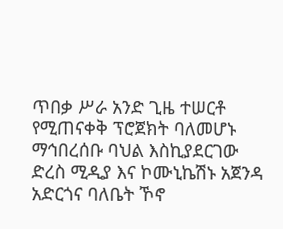ጥበቃ ሥራ አንድ ጊዜ ተሠርቶ የሚጠናቀቅ ፕሮጀክት ባለመሆኑ ማኅበረሰቡ ባህል እስኪያደርገው ድረስ ሚዲያ እና ኮሙኒኬሽኑ አጀንዳ አድርጎና ባለቤት ኾኖ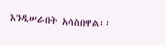እንዲሠራበት አሳስበዋል፡፡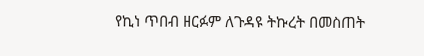የኪነ ጥበብ ዘርፉም ለጉዳዩ ትኩረት በመስጠት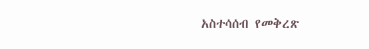አስተሳሰብ የመቅረጽ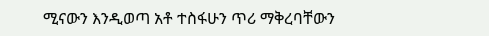ሚናውን እንዲወጣ አቶ ተስፋሁን ጥሪ ማቅረባቸውን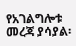የአገልግሎቱ መረጃ ያሳያል፡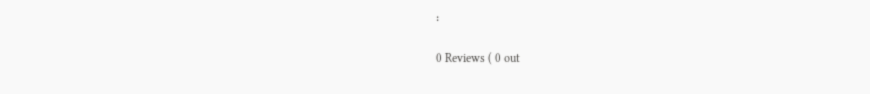፡

0 Reviews ( 0 out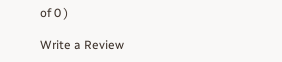of 0 )

Write a Review